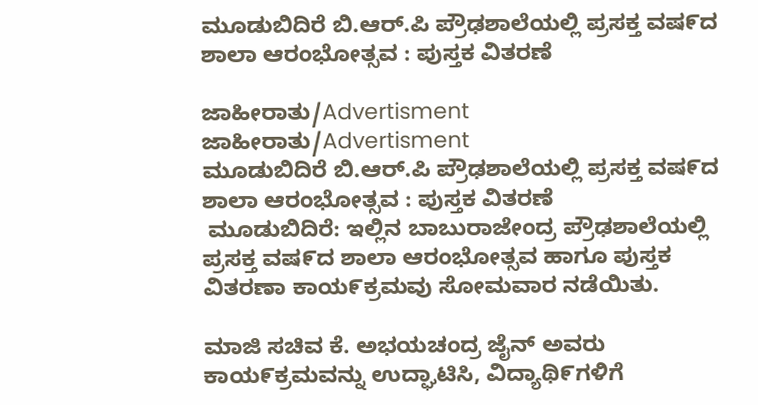ಮೂಡುಬಿದಿರೆ ಬಿ.ಆರ್.ಪಿ ಪ್ರೌಢಶಾಲೆಯಲ್ಲಿ ಪ್ರಸಕ್ತ ವಷ೯ದ ಶಾಲಾ ಆರಂಭೋತ್ಸವ : ಪುಸ್ತಕ ವಿತರಣೆ

ಜಾಹೀರಾತು/Advertisment
ಜಾಹೀರಾತು/Advertisment
ಮೂಡುಬಿದಿರೆ ಬಿ.ಆರ್.ಪಿ ಪ್ರೌಢಶಾಲೆಯಲ್ಲಿ ಪ್ರಸಕ್ತ ವಷ೯ದ ಶಾಲಾ ಆರಂಭೋತ್ಸವ : ಪುಸ್ತಕ ವಿತರಣೆ
 ಮೂಡುಬಿದಿರೆ: ಇಲ್ಲಿನ ಬಾಬುರಾಜೇಂದ್ರ ಪ್ರೌಢಶಾಲೆಯಲ್ಲಿ ಪ್ರಸಕ್ತ ವಷ೯ದ ಶಾಲಾ ಆರಂಭೋತ್ಸವ ಹಾಗೂ ಪುಸ್ತಕ ವಿತರಣಾ ಕಾಯ೯ಕ್ರಮವು ಸೋಮವಾರ ನಡೆಯಿತು.

ಮಾಜಿ ಸಚಿವ ಕೆ. ಅಭಯಚಂದ್ರ ಜೈನ್ ಅವರು ಕಾಯ೯ಕ್ರಮವನ್ನು ಉದ್ಘಾಟಿಸಿ, ವಿದ್ಯಾಥಿ೯ಗಳಿಗೆ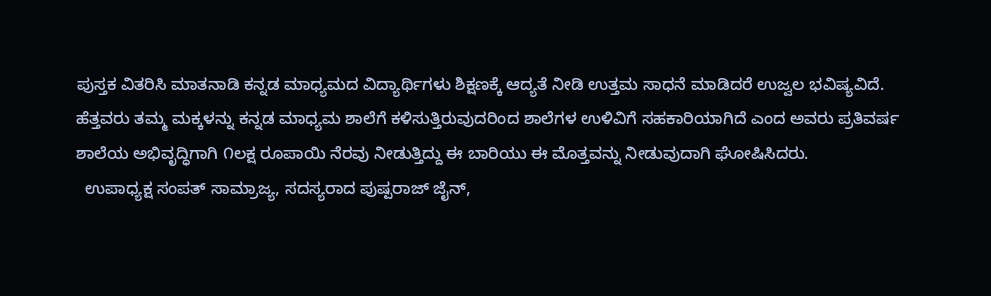ಪುಸ್ತಕ ವಿತರಿಸಿ ಮಾತನಾಡಿ ಕನ್ನಡ ಮಾಧ್ಯಮದ ವಿದ್ಯಾರ್ಥಿಗಳು ಶಿಕ್ಷಣಕ್ಕೆ ಆದ್ಯತೆ ನೀಡಿ ಉತ್ತಮ ಸಾಧನೆ ಮಾಡಿದರೆ ಉಜ್ವಲ ಭವಿಷ್ಯವಿದೆ. ಹೆತ್ತವರು ತಮ್ಮ ಮಕ್ಕಳನ್ನು ಕನ್ನಡ ಮಾಧ್ಯಮ ಶಾಲೆಗೆ ಕಳಿಸುತ್ತಿರುವುದರಿಂದ ಶಾಲೆಗಳ ಉಳಿವಿಗೆ ಸಹಕಾರಿಯಾಗಿದೆ ಎಂದ ಅವರು ಪ್ರತಿವರ್ಷ ಶಾಲೆಯ ಅಭಿವೃದ್ಧಿಗಾಗಿ ೧ಲಕ್ಷ ರೂಪಾಯಿ ನೆರವು ನೀಡುತ್ತಿದ್ದು ಈ ಬಾರಿಯು ಈ ಮೊತ್ತವನ್ನು ನೀಡುವುದಾಗಿ ಘೋಷಿಸಿದರು.
  ಉಪಾಧ್ಯಕ್ಷ ಸಂಪತ್ ಸಾಮ್ರಾಜ್ಯ, ಸದಸ್ಯರಾದ ಪುಷ್ಪರಾಜ್ ಜೈನ್,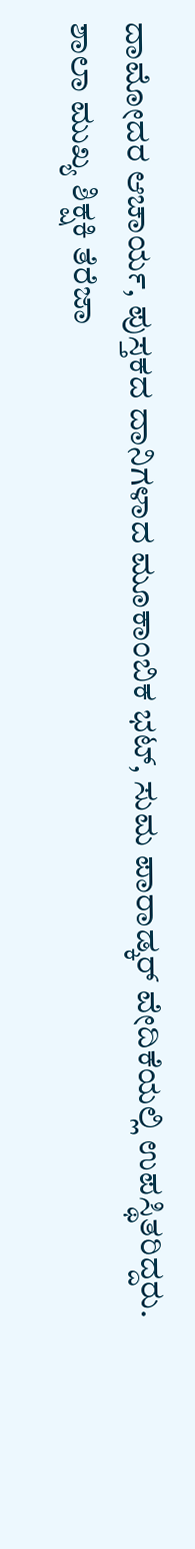ದಾಮೋದರ ಆಚಾರ್ಯ, ಪುಸ್ತಕದ ದಾನಿಗಳಾದ ಮೂಕಾಂಬಿಕ ಭಟ್, ಸುಮ ಪಾರಾಡ್ಕರ್ ವೇದಿಕೆಯಲ್ಲಿ ಉಪಸ್ಥಿತರಿದ್ದರು.
ಶಾಲಾ ಮುಖ್ಯ ಶಿಕ್ಷಕಿ ತೆರೆಜಾ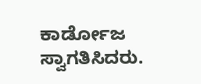ಕಾರ್ಡೋಜ ಸ್ವಾಗತಿಸಿದರು.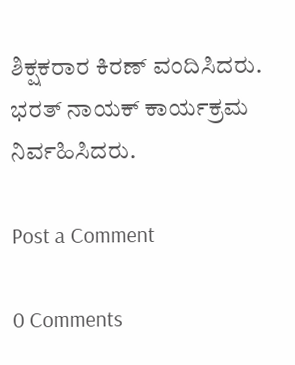ಶಿಕ್ಷಕರಾರ ಕಿರಣ್ ವಂದಿಸಿದರು. ಭರತ್ ನಾಯಕ್ ಕಾರ್ಯಕ್ರಮ ನಿರ್ವಹಿಸಿದರು.

Post a Comment

0 Comments